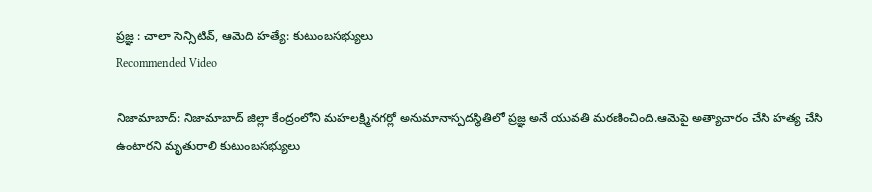ప్రజ్ఞ : చాలా సెన్సిటివ్, ఆమెది హత్యే: కుటుంబసభ్యులు
Recommended Video

నిజామాబాద్: నిజామాబాద్ జిల్లా కేంద్రంలోని మహలక్ష్మినగర్లో అనుమానాస్పదస్థితిలో ప్రజ్ఞ అనే యువతి మరణించింది.ఆమెపై అత్యాచారం చేసి హత్య చేసి ఉంటారని మృతురాలి కుటుంబసభ్యులు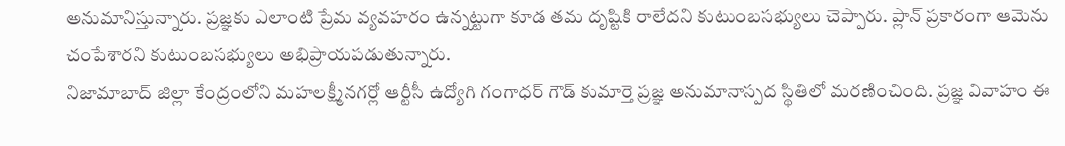అనుమానిస్తున్నారు. ప్రజ్ఞకు ఎలాంటి ప్రేమ వ్యవహరం ఉన్నట్టుగా కూడ తమ దృష్టికి రాలేదని కుటుంబసభ్యులు చెప్పారు. ప్లాన్ ప్రకారంగా ఆమెను చంపేశారని కుటుంబసభ్యులు అభిప్రాయపడుతున్నారు.
నిజామాబాద్ జిల్లా కేంద్రంలోని మహలక్ష్మీనగర్లో ఆర్టీసీ ఉద్యోగి గంగాధర్ గౌడ్ కుమార్తె ప్రజ్ఞ అనుమానాస్పద స్థితిలో మరణించింది. ప్రజ్ఞ వివాహం ఈ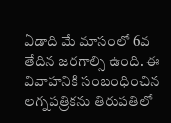ఏడాది మే మాసంలో 6వ తేదిన జరగాల్సి ఉంది. ఈ వివాహనికి సంబంధించిన లగ్నపత్రికను తిరుపతిలో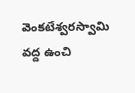వెంకటేశ్వరస్వామి వద్ద ఉంచి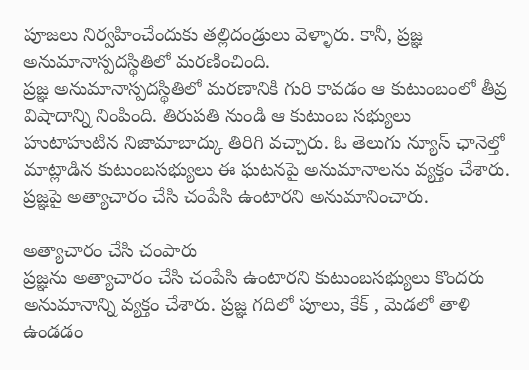పూజలు నిర్వహించేందుకు తల్లిదండ్రులు వెళ్ళారు. కానీ, ప్రజ్ఞ అనుమానాస్పదస్థితిలో మరణించింది.
ప్రజ్ఞ అనుమానాస్పదస్థితిలో మరణానికి గురి కావడం ఆ కుటుంబంలో తీవ్ర విషాదాన్ని నింపింది. తిరుపతి నుండి ఆ కుటుంబ సభ్యులు హుటాహుటిన నిజామాబాద్కు తిరిగి వచ్చారు. ఓ తెలుగు న్యూస్ ఛానెల్తో మాట్లాడిన కుటుంబసభ్యులు ఈ ఘటనపై అనుమానాలను వ్యక్తం చేశారు. ప్రజ్ఞపై అత్యాచారం చేసి చంపేసి ఉంటారని అనుమానించారు.

అత్యాచారం చేసి చంపారు
ప్రజ్ఞను అత్యాచారం చేసి చంపేసి ఉంటారని కుటుంబసభ్యులు కొందరు అనుమానాన్ని వ్యక్తం చేశారు. ప్రజ్ఞ గదిలో పూలు, కేక్ , మెడలో తాళి ఉండడం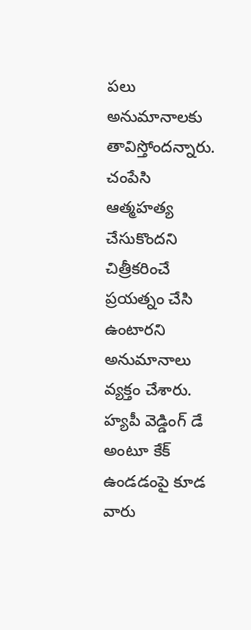పలు అనుమానాలకు తావిస్తోందన్నారు. చంపేసి ఆత్మహత్య చేసుకొందని చిత్రీకరించే ప్రయత్నం చేసి ఉంటారని అనుమానాలు వ్యక్తం చేశారు. హ్యపీ వెడ్డింగ్ డే అంటూ కేక్ ఉండడంపై కూడ వారు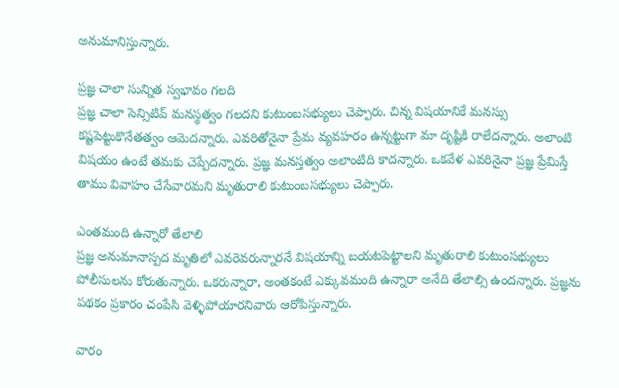అనుమానిస్తున్నారు.

ప్రజ్ఞ చాలా సున్నిత స్వభావం గలది
ప్రజ్ఞ చాలా సెన్సిటివ్ మనస్థత్వం గలదని కుటుంబసభ్యులు చెప్పారు. చిన్న విషయానికే మనస్సు కష్టపెట్టుకొనేతత్వం ఆమెదన్నారు. ఎవరితోనైనా ప్రేమ వ్యవహరం ఉన్నట్టుగా మా దృష్టికి రాలేదన్నారు. అలాంటి విషయం ఉంటే తమకు చెప్పేదన్నారు. ప్రజ్ఞ మనస్తత్వం అలాంటిది కాదన్నారు. ఒకవేళ ఎవరినైనా ప్రజ్ఞ ప్రేమిస్తే తాము వివాహం చేసేవారమని మృతురాలి కుటుంబసభ్యులు చెప్పారు.

ఎంతమంది ఉన్నారో తేలాలి
ప్రజ్ఞ అనుమానాస్పద మృతిలో ఎవరెవరున్నారనే విషయాన్ని బయటపెట్టాలని మృతురాలి కుటుంసభ్యులు పోలీసులను కోరుతున్నారు. ఒకరున్నారా, అంతకంటే ఎక్కువమంది ఉన్నారా అనేది తేలాల్సి ఉందన్నారు. ప్రజ్ఞను పథకం ప్రకారం చంపేసి వెళ్ళిపోయారనివారు ఆరోపిస్తున్నారు.

వారం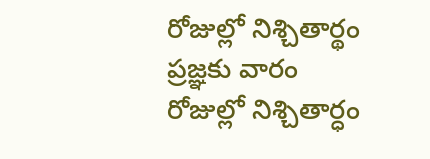రోజుల్లో నిశ్చితార్థం
ప్రజ్ఞకు వారం రోజుల్లో నిశ్చితార్ధం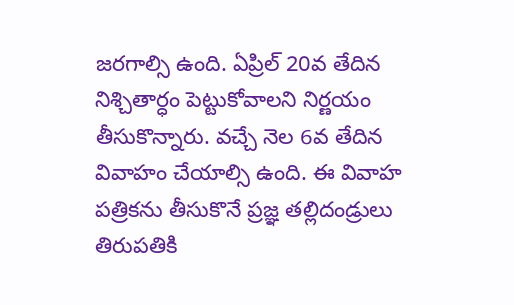జరగాల్సి ఉంది. ఏప్రిల్ 20వ తేదిన నిశ్చితార్ధం పెట్టుకోవాలని నిర్ణయం తీసుకొన్నారు. వచ్చే నెల 6వ తేదిన వివాహం చేయాల్సి ఉంది. ఈ వివాహ పత్రికను తీసుకొనే ప్రజ్ఞ తల్లిదండ్రులు తిరుపతికి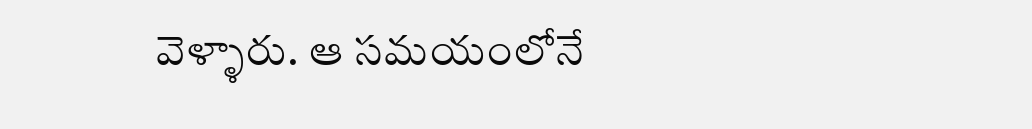వెళ్ళారు. ఆ సమయంలోనే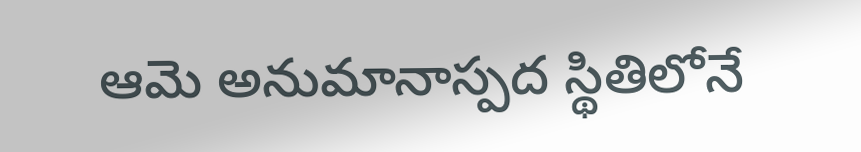ఆమె అనుమానాస్పద స్థితిలోనే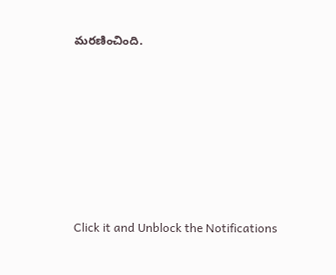మరణించింది.












Click it and Unblock the Notifications